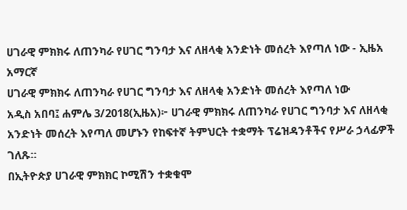ሀገራዊ ምክክሩ ለጠንካራ የሀገር ግንባታ እና ለዘላቂ አንድነት መሰረት እየጣለ ነው - ኢዜአ አማርኛ
ሀገራዊ ምክክሩ ለጠንካራ የሀገር ግንባታ እና ለዘላቂ አንድነት መሰረት እየጣለ ነው
አዲስ አበባ፤ ሐምሌ 3/2018(ኢዜአ)፦ ሀገራዊ ምክክሩ ለጠንካራ የሀገር ግንባታ እና ለዘላቂ አንድነት መሰረት እየጣለ መሆኑን የከፍተኛ ትምህርት ተቋማት ፕሬዝዳንቶችና የሥራ ኃላፊዎች ገለጹ።
በኢትዮጵያ ሀገራዊ ምክክር ኮሚሽን ተቋቁሞ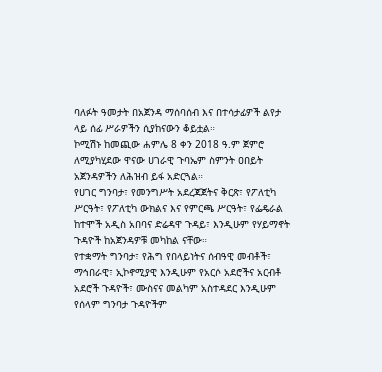ባለፉት ዓመታት በአጀንዳ ማሰባሰብ እና በተሳታፊዎች ልየታ ላይ ሰፊ ሥራዎችን ሲያከናውን ቆይቷል።
ኮሚሽኑ ከመጪው ሐምሌ 8 ቀን 2018 ዓ.ም ጀምሮ ለሚያካሂደው ዋናው ሀገራዊ ጉባኤም ስምንት ዐበይት አጀንዳዎችን ለሕዝብ ይፋ አድርጓል።
የሀገር ግንባታ፣ የመንግሥት አደረጃጀትና ቅርጽ፣ የፖለቲካ ሥርዓት፣ የፖለቲካ ውክልና እና የምርጫ ሥርዓት፣ የፌዴራል ከተሞች አዲስ አበባና ድሬዳዋ ጉዳይ፣ እንዲሁም የሃይማኖት ጉዳዮች ከአጀንዳዎቹ መካከል ናቸው።
የተቋማት ግንባታ፣ የሕግ የበላይነትና ሰብዓዊ መብቶች፣ ማኅበራዊ፣ ኢኮኖሚያዊ እንዲሁም የአርሶ አደሮችና አርብቶ አደሮች ጉዳዮች፣ ሙስናና መልካም አስተዳደር እንዲሁም የሰላም ግንባታ ጉዳዮችም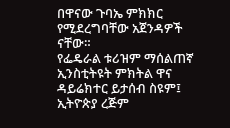በዋናው ጉባኤ ምክክር የሚደረግባቸው አጀንዳዎች ናቸው።
የፌዴራል ቱሪዝም ማሰልጠኛ ኢንስቲትዩት ምክትል ዋና ዳይሬክተር ይታሰብ ስዩም፤ ኢትዮጵያ ረጅም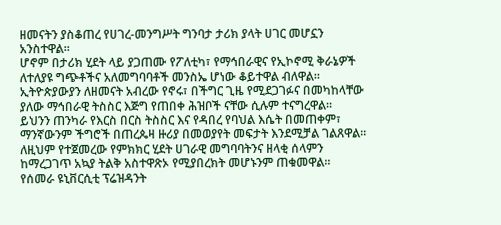ዘመናትን ያስቆጠረ የሀገረ-መንግሥት ግንባታ ታሪክ ያላት ሀገር መሆኗን አንስተዋል።
ሆኖም በታሪክ ሂደት ላይ ያጋጠሙ የፖለቲካ፣ የማኅበራዊና የኢኮኖሚ ቅራኔዎች ለተለያዩ ግጭቶችና አለመግባባቶች መንስኤ ሆነው ቆይተዋል ብለዋል።
ኢትዮጵያውያን ለዘመናት አብረው የኖሩ፣ በችግር ጊዜ የሚደጋገፉና በመካከላቸው ያለው ማኅበራዊ ትስስር እጅግ የጠበቀ ሕዝቦች ናቸው ሲሉም ተናግረዋል።
ይህንን ጠንካራ የእርስ በርስ ትስስር እና የዳበረ የባህል እሴት በመጠቀም፣ ማንኛውንም ችግሮች በጠረጴዛ ዙሪያ በመወያየት መፍታት እንደሚቻል ገልጸዋል።
ለዚህም የተጀመረው የምክክር ሂደት ሀገራዊ መግባባትንና ዘላቂ ሰላምን ከማረጋገጥ አኳያ ትልቅ አስተዋጽኦ የሚያበረክት መሆኑንም ጠቁመዋል።
የሰመራ ዩኒቨርሲቲ ፕሬዝዳንት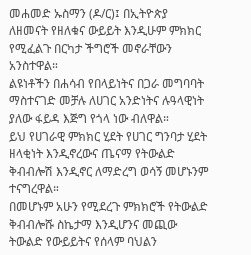መሐመድ ኡስማን (ዶ/ር)፤ በኢትዮጵያ ለዘመናት የዘለቁና ውይይት እንዲሁም ምክክር የሚፈልጉ በርካታ ችግሮች መኖራቸውን አንስተዋል።
ልዩነቶችን በሐሳብ የበላይነትና በጋራ መግባባት ማስተናገድ መቻሉ ለሀገር አንድነትና ሉዓላዊነት ያለው ፋይዳ እጅግ የጎላ ነው ብለዋል።
ይህ የሀገራዊ ምክክር ሂደት የሀገር ግንባታ ሂደት ዘላቂነት እንዲኖረውና ጤናማ የትውልድ ቅብብሎሽ እንዲኖር ለማድረግ ወሳኝ መሆኑንም ተናግረዋል።
በመሆኑም አሁን የሚደረጉ ምክክሮች የትውልድ ቅብብሎሹ ስኬታማ እንዲሆንና መጪው ትውልድ የውይይትና የሰላም ባህልን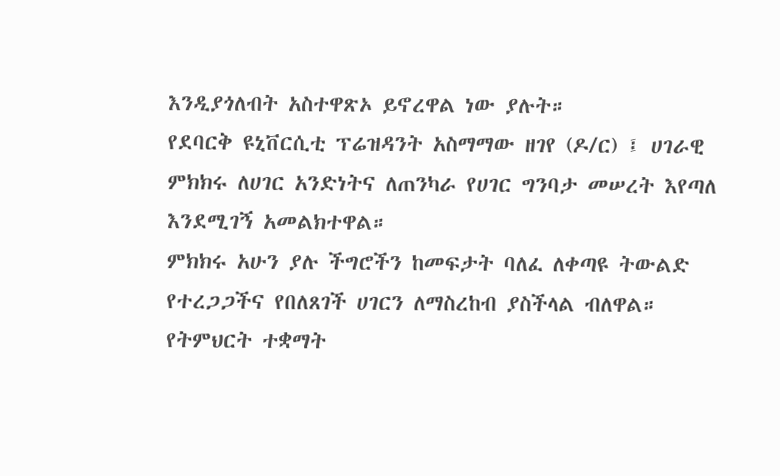እንዲያጎለብት አስተዋጽኦ ይኖረዋል ነው ያሉት።
የደባርቅ ዩኒቨርሲቲ ፕሬዝዳንት አስማማው ዘገየ (ዶ/ር) ፤ ሀገራዊ ምክክሩ ለሀገር አንድነትና ለጠንካራ የሀገር ግንባታ መሠረት እየጣለ እንደሚገኝ አመልክተዋል።
ምክክሩ አሁን ያሉ ችግሮችን ከመፍታት ባለፈ ለቀጣዩ ትውልድ የተረጋጋችና የበለጸገች ሀገርን ለማስረከብ ያስችላል ብለዋል።
የትምህርት ተቋማት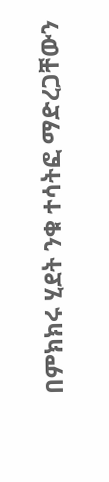በምክክሩ ሂደት ንቁ ተሳትፎ ማድረጋቸውን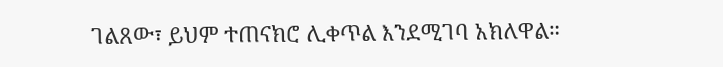ገልጸው፣ ይህም ተጠናክሮ ሊቀጥል እንደሚገባ አክለዋል።